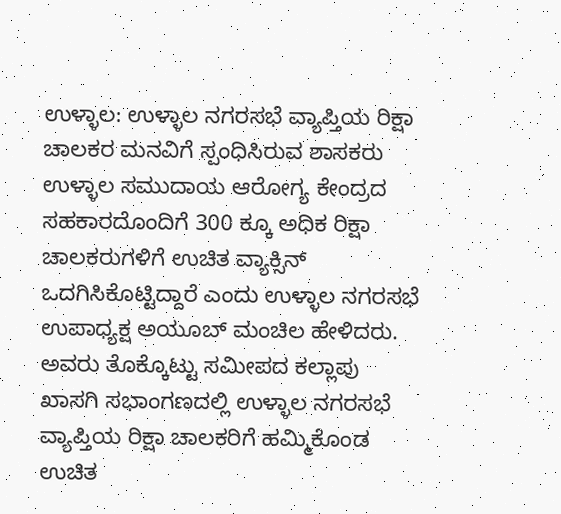ಉಳ್ಳಾಲ: ಉಳ್ಳಾಲ ನಗರಸಭೆ ವ್ಯಾಪ್ತಿಯ ರಿಕ್ಷಾ ಚಾಲಕರ ಮನವಿಗೆ ಸ್ಪಂಧಿಸಿರುವ ಶಾಸಕರು ಉಳ್ಳಾಲ ಸಮುದಾಯ ಆರೋಗ್ಯ ಕೇಂದ್ರದ ಸಹಕಾರದೊಂದಿಗೆ 300 ಕ್ಕೂ ಅಧಿಕ ರಿಕ್ಷಾ ಚಾಲಕರುಗಳಿಗೆ ಉಚಿತ ವ್ಯಾಕ್ಸಿನ್ ಒದಗಿಸಿಕೊಟ್ಟಿದ್ದಾರೆ ಎಂದು ಉಳ್ಳಾಲ ನಗರಸಭೆ ಉಪಾಧ್ಯಕ್ಷ ಅಯೂಬ್ ಮಂಚಿಲ ಹೇಳಿದರು.
ಅವರು ತೊಕ್ಕೊಟ್ಟು ಸಮೀಪದ ಕಲ್ಲಾಪು ಖಾಸಗಿ ಸಭಾಂಗಣದಲ್ಲಿ ಉಳ್ಳಾಲ ನಗರಸಭೆ ವ್ಯಾಪ್ತಿಯ ರಿಕ್ಷಾ ಚಾಲಕರಿಗೆ ಹಮ್ಮಿಕೊಂಡ ಉಚಿತ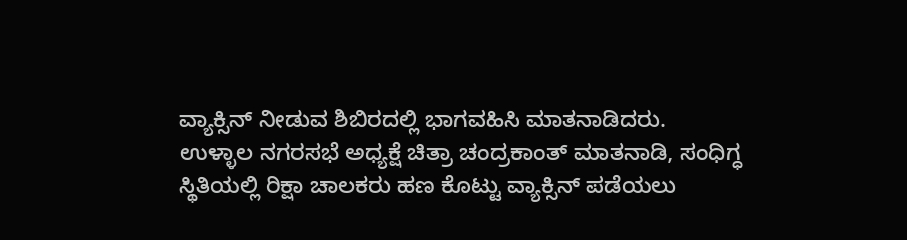ವ್ಯಾಕ್ಸಿನ್ ನೀಡುವ ಶಿಬಿರದಲ್ಲಿ ಭಾಗವಹಿಸಿ ಮಾತನಾಡಿದರು.
ಉಳ್ಳಾಲ ನಗರಸಭೆ ಅಧ್ಯಕ್ಷೆ ಚಿತ್ರಾ ಚಂದ್ರಕಾಂತ್ ಮಾತನಾಡಿ, ಸಂಧಿಗ್ಧ ಸ್ಥಿತಿಯಲ್ಲಿ ರಿಕ್ಷಾ ಚಾಲಕರು ಹಣ ಕೊಟ್ಟು ವ್ಯಾಕ್ಸಿನ್ ಪಡೆಯಲು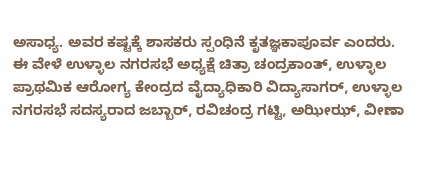ಅಸಾಧ್ಯ. ಅವರ ಕಷ್ಟಕ್ಕೆ ಶಾಸಕರು ಸ್ಪಂಧಿನೆ ಕೃತಜ್ಞಕಾಪೂರ್ವ ಎಂದರು.
ಈ ವೇಳೆ ಉಳ್ಳಾಲ ನಗರಸಭೆ ಅಧ್ಯಕ್ಷೆ ಚಿತ್ರಾ ಚಂದ್ರಕಾಂತ್, ಉಳ್ಳಾಲ ಪ್ರಾಥಮಿಕ ಆರೋಗ್ಯ ಕೇಂದ್ರದ ವೈದ್ಯಾಧಿಕಾರಿ ವಿದ್ಯಾಸಾಗರ್, ಉಳ್ಳಾಲ ನಗರಸಭೆ ಸದಸ್ಯರಾದ ಜಬ್ಬಾರ್, ರವಿಚಂದ್ರ ಗಟ್ಟಿ, ಅಝೀಝ್, ವೀಣಾ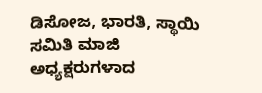ಡಿಸೋಜ, ಭಾರತಿ, ಸ್ಥಾಯಿ ಸಮಿತಿ ಮಾಜಿ ಅಧ್ಯಕ್ಷರುಗಳಾದ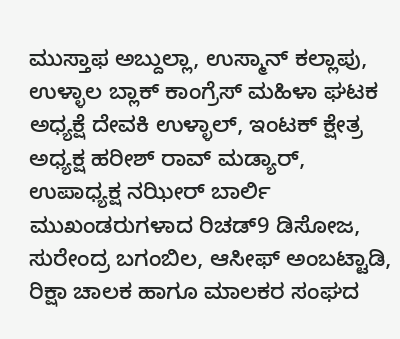ಮುಸ್ತಾಫ ಅಬ್ದುಲ್ಲಾ, ಉಸ್ಮಾನ್ ಕಲ್ಲಾಪು, ಉಳ್ಳಾಲ ಬ್ಲಾಕ್ ಕಾಂಗ್ರೆಸ್ ಮಹಿಳಾ ಘಟಕ ಅಧ್ಯಕ್ಷೆ ದೇವಕಿ ಉಳ್ಳಾಲ್, ಇಂಟಕ್ ಕ್ಷೇತ್ರ ಅಧ್ಯಕ್ಷ ಹರೀಶ್ ರಾವ್ ಮಡ್ಯಾರ್, ಉಪಾಧ್ಯಕ್ಷ ನಝೀರ್ ಬಾರ್ಲಿ ಮುಖಂಡರುಗಳಾದ ರಿಚಡ್9 ಡಿಸೋಜ, ಸುರೇಂದ್ರ ಬಗಂಬಿಲ, ಆಸೀಫ್ ಅಂಬಟ್ಟಾಡಿ, ರಿಕ್ಷಾ ಚಾಲಕ ಹಾಗೂ ಮಾಲಕರ ಸಂಘದ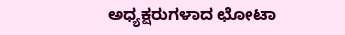ಅಧ್ಯಕ್ಷರುಗಳಾದ ಛೋಟಾ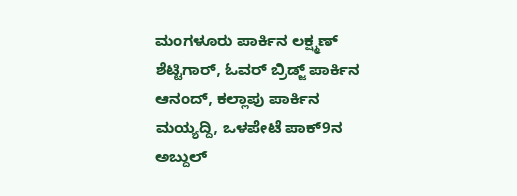ಮಂಗಳೂರು ಪಾರ್ಕಿನ ಲಕ್ಷ್ಮಣ್ ಶೆಟ್ಟಿಗಾರ್, ಓವರ್ ಬ್ರಿಡ್ಜ್ ಪಾರ್ಕಿನ ಆನಂದ್, ಕಲ್ಲಾಪು ಪಾರ್ಕಿನ ಮಯ್ಯದ್ದಿ, ಒಳಪೇಟೆ ಪಾಕ್9ನ ಅಬ್ದುಲ್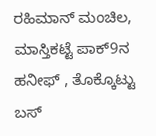ರಹಿಮಾನ್ ಮಂಚಿಲ, ಮಾಸ್ತಿಕಟ್ಟೆ ಪಾಕ್9ನ ಹನೀಫ್ , ತೊಕ್ಕೊಟ್ಟು ಬಸ್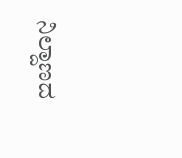ನಿಲ್ದಾಣದ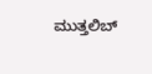ಮುತ್ತಲಿಬ್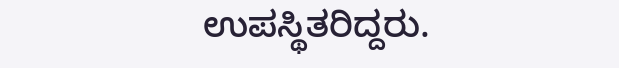ಉಪಸ್ಥಿತರಿದ್ದರು.